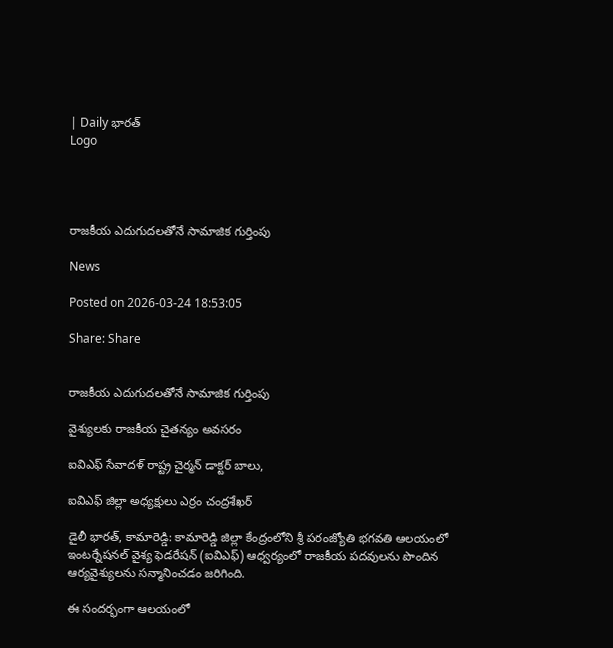| Daily భారత్
Logo




రాజకీయ ఎదుగుదలతోనే సామాజిక గుర్తింపు

News

Posted on 2026-03-24 18:53:05

Share: Share


రాజకీయ ఎదుగుదలతోనే సామాజిక గుర్తింపు

వైశ్యులకు రాజకీయ చైతన్యం అవసరం

ఐవిఎఫ్ సేవాదళ్ రాష్ట్ర చైర్మన్ డాక్టర్ బాలు,

ఐవిఎఫ్ జిల్లా అధ్యక్షులు ఎర్రం చంద్రశేఖర్

డైలీ భారత్, కామారెడ్డి: కామారెడ్డి జిల్లా కేంద్రంలోని శ్రీ పరంజ్యోతి భగవతి ఆలయంలో ఇంటర్నేషనల్ వైశ్య ఫెడరేషన్ (ఐవిఎఫ్) ఆధ్వర్యంలో రాజకీయ పదవులను పొందిన ఆర్యవైశ్యులను సన్మానించడం జరిగింది.

ఈ సందర్భంగా ఆలయంలో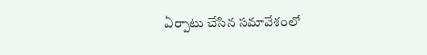ఏర్పాటు చేసిన సమావేశంలో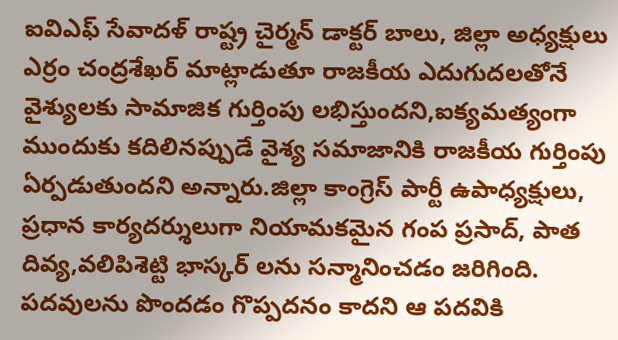ఐవిఎఫ్ సేవాదళ్ రాష్ట్ర చైర్మన్ డాక్టర్ బాలు, జిల్లా అధ్యక్షులు ఎర్రం చంద్రశేఖర్ మాట్లాడుతూ రాజకీయ ఎదుగుదలతోనే వైశ్యులకు సామాజిక గుర్తింపు లభిస్తుందని,ఐక్యమత్యంగా ముందుకు కదిలినప్పుడే వైశ్య సమాజానికి రాజకీయ గుర్తింపు ఏర్పడుతుందని అన్నారు.జిల్లా కాంగ్రెస్ పార్టీ ఉపాధ్యక్షులు, ప్రధాన కార్యదర్శులుగా నియామకమైన గంప ప్రసాద్, పాత దివ్య,వలిపిశెట్టి భాస్కర్ లను సన్మానించడం జరిగింది. పదవులను పొందడం గొప్పదనం కాదని ఆ పదవికి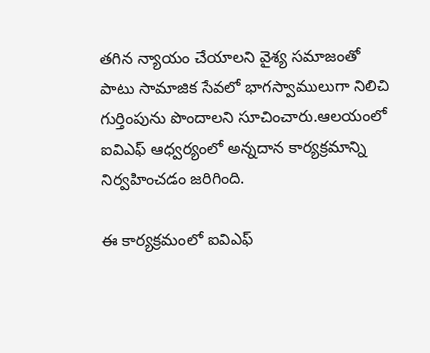తగిన న్యాయం చేయాలని వైశ్య సమాజంతో పాటు సామాజిక సేవలో భాగస్వాములుగా నిలిచి గుర్తింపును పొందాలని సూచించారు.ఆలయంలో ఐవిఎఫ్ ఆధ్వర్యంలో అన్నదాన కార్యక్రమాన్ని నిర్వహించడం జరిగింది.

ఈ కార్యక్రమంలో ఐవిఎఫ్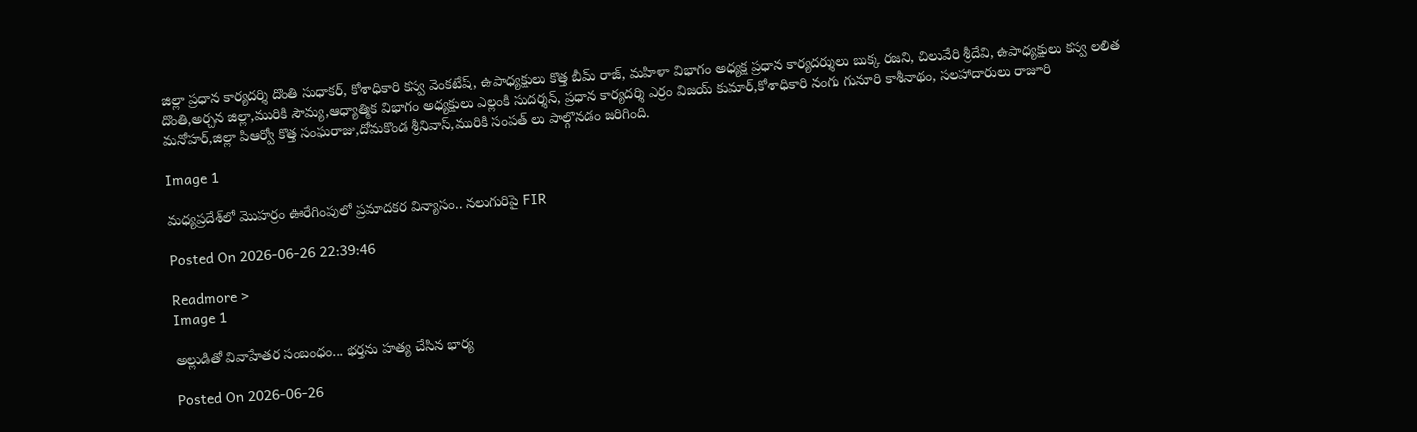జిల్లా ప్రధాన కార్యదర్శి దొంతి సుధాకర్, కోశాధికారి కస్వ వెంకటేష్, ఉపాధ్యక్షులు కొత్త బీమ్ రాజ్, మహిళా విభాగం అధ్యక్ష ప్రధాన కార్యదర్శులు బుక్క రజని, చిలువేరి శ్రీదేవి, ఉపాధ్యక్షులు కస్వ లలిత దొంతి,అర్చన జిల్లా,మురికి సౌమ్య,ఆధ్యాత్మిక విభాగం అధ్యక్షులు ఎల్లంకి సుదర్శన్, ప్రధాన కార్యదర్శి ఎర్రం విజయ్ కుమార్,కోశాధికారి నంగు గునూరి కాశీనాథం, సలహాదారులు రాజూరి మనోహర్,జిల్లా పిఆర్వో కొత్త సంఘరాజు,దోమకొండ శ్రీనివాస్,మురికి సంపత్ లు పాల్గొనడం జరిగింది.

Image 1

మధ్యప్రదేశ్‌లో మొహర్రం ఊరేగింపులో ప్రమాదకర విన్యాసం.. నలుగురిపై FIR

Posted On 2026-06-26 22:39:46

Readmore >
Image 1

అల్లుడితో వివాహేతర సంబంధం... భర్తను హత్య చేసిన భార్య

Posted On 2026-06-26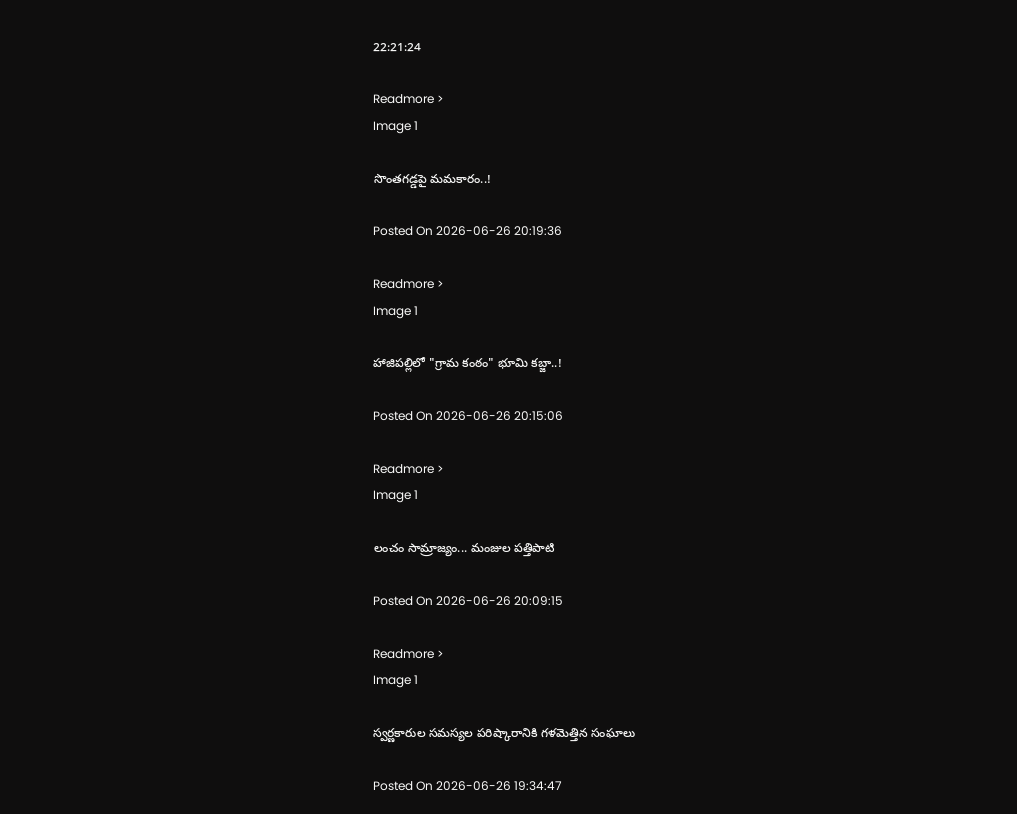22:21:24

Readmore >
Image 1

సొంతగడ్డపై మమకారం..!

Posted On 2026-06-26 20:19:36

Readmore >
Image 1

హాజిపల్లిలో "గ్రామ కంఠం" భూమి కబ్జా..!

Posted On 2026-06-26 20:15:06

Readmore >
Image 1

లంచం సామ్రాజ్యం... మంజుల పత్తిపాటి

Posted On 2026-06-26 20:09:15

Readmore >
Image 1

స్వర్ణకారుల సమస్యల పరిష్కారానికి గళమెత్తిన సంఘాలు

Posted On 2026-06-26 19:34:47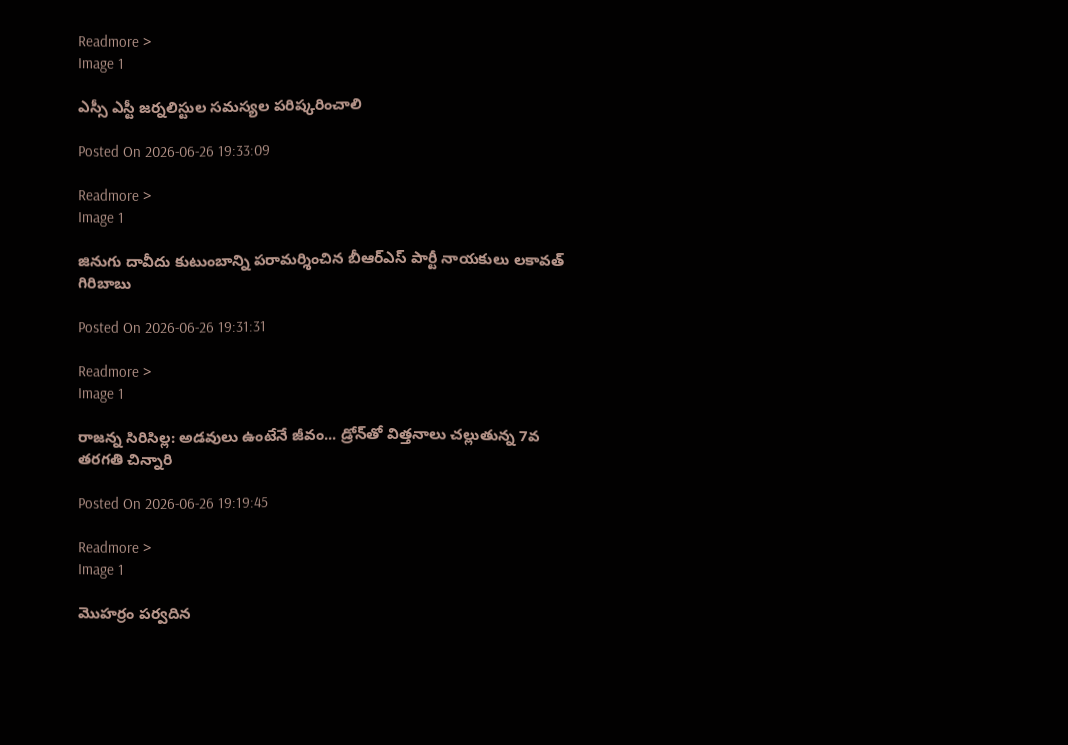Readmore >
Image 1

ఎస్సీ ఎస్టీ జర్నలిస్టుల సమస్యల పరిష్కరించాలి

Posted On 2026-06-26 19:33:09

Readmore >
Image 1

జినుగు దావీదు కుటుంబాన్ని పరామర్శించిన బీఆర్ఎస్ పార్టీ నాయకులు లకావత్ గిరిబాబు

Posted On 2026-06-26 19:31:31

Readmore >
Image 1

రాజన్న సిరిసిల్ల: అడవులు ఉంటేనే జీవం... డ్రోన్‌తో విత్తనాలు చల్లుతున్న 7వ తరగతి చిన్నారి

Posted On 2026-06-26 19:19:45

Readmore >
Image 1

మొహర్రం పర్వదిన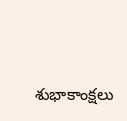శుభాకాంక్షలు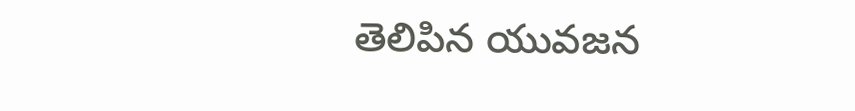తెలిపిన యువజన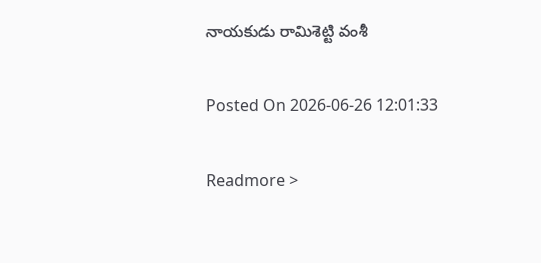నాయకుడు రామిశెట్టి వంశీ

Posted On 2026-06-26 12:01:33

Readmore >